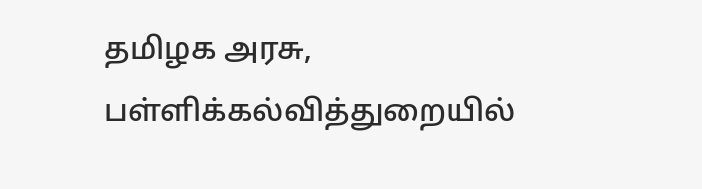தமிழக அரசு, பள்ளிக்கல்வித்துறையில்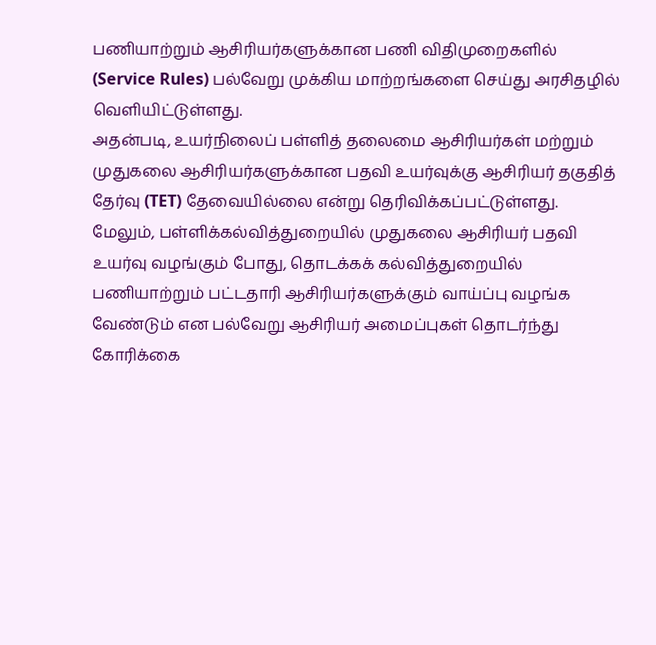பணியாற்றும் ஆசிரியர்களுக்கான பணி விதிமுறைகளில் (Service Rules) பல்வேறு முக்கிய மாற்றங்களை செய்து அரசிதழில் வெளியிட்டுள்ளது.
அதன்படி, உயர்நிலைப் பள்ளித் தலைமை ஆசிரியர்கள் மற்றும் முதுகலை ஆசிரியர்களுக்கான பதவி உயர்வுக்கு ஆசிரியர் தகுதித் தேர்வு (TET) தேவையில்லை என்று தெரிவிக்கப்பட்டுள்ளது.
மேலும், பள்ளிக்கல்வித்துறையில் முதுகலை ஆசிரியர் பதவி உயர்வு வழங்கும் போது, தொடக்கக் கல்வித்துறையில் பணியாற்றும் பட்டதாரி ஆசிரியர்களுக்கும் வாய்ப்பு வழங்க வேண்டும் என பல்வேறு ஆசிரியர் அமைப்புகள் தொடர்ந்து கோரிக்கை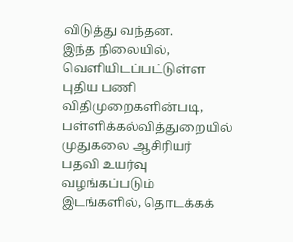விடுத்து வந்தன.
இந்த நிலையில், வெளியிடப்பட்டுள்ள புதிய பணி விதிமுறைகளின்படி, பள்ளிக்கல்வித்துறையில் முதுகலை ஆசிரியர் பதவி உயர்வு வழங்கப்படும் இடங்களில், தொடக்கக்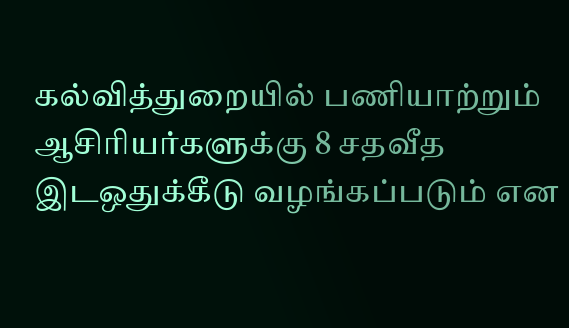கல்வித்துறையில் பணியாற்றும் ஆசிரியர்களுக்கு 8 சதவீத இடஒதுக்கீடு வழங்கப்படும் என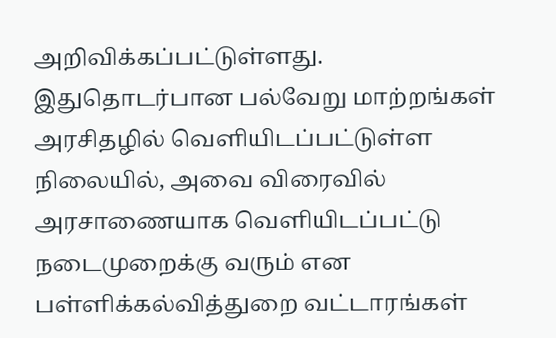அறிவிக்கப்பட்டுள்ளது.
இதுதொடர்பான பல்வேறு மாற்றங்கள் அரசிதழில் வெளியிடப்பட்டுள்ள நிலையில், அவை விரைவில் அரசாணையாக வெளியிடப்பட்டு நடைமுறைக்கு வரும் என பள்ளிக்கல்வித்துறை வட்டாரங்கள்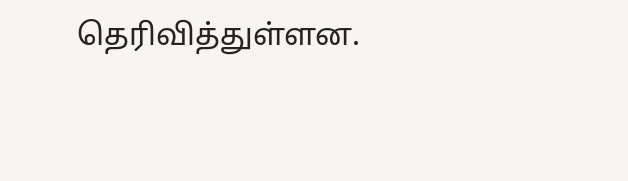தெரிவித்துள்ளன.